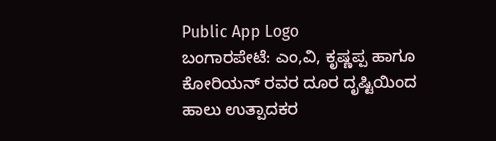Public App Logo
ಬಂಗಾರಪೇಟೆ: ಎಂ,ವಿ, ಕೃಷ್ಣಪ್ಪ ಹಾಗೂ ಕೋರಿಯನ್ ರವರ ದೂರ ದೃಷ್ಟಿಯಿಂದ ಹಾಲು ಉತ್ಪಾದಕರ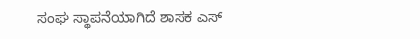ಸಂಘ ಸ್ಥಾಪನೆಯಾಗಿದೆ ಶಾಸಕ ಎಸ್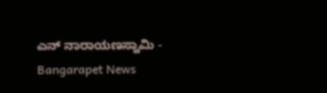ಎನ್ ನಾರಾಯಣಸ್ವಾಮಿ - Bangarapet News